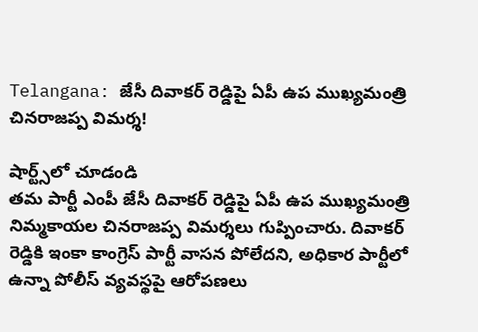Telangana: జేసీ దివాకర్ రెడ్డిపై ఏపీ ఉప ముఖ్యమంత్రి చినరాజప్ప విమర్శ!

షార్ట్స్‌లో చూడండి
తమ పార్టీ ఎంపీ జేసీ దివాకర్ రెడ్డిపై ఏపీ ఉప ముఖ్యమంత్రి నిమ్మకాయల చినరాజప్ప విమర్శలు గుప్పించారు. దివాకర్ రెడ్డికి ఇంకా కాంగ్రెస్ పార్టీ వాసన పోలేదని, అధికార పార్టీలో ఉన్నా పోలీస్ వ్యవస్థపై ఆరోపణలు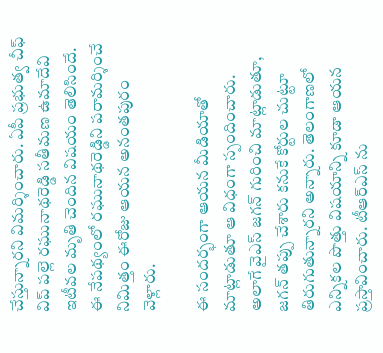చేస్తున్నారని విమర్శించారు. ఏపీ ప్రభుత్వ చీఫ్ విప్ పల్లె రఘునాథరెడ్డి సతీమణ ఉమాదేవి ఇటీవల మృతి చెందిన విషయం తెలిసిందే. ఈ నేపథ్యంలో రఘునాథరెడ్డిని పరామర్శించే నిమిత్తం ఈరోజు ఆయన అనంతపురం వెళ్లారు.

ఈ సందర్భంగా ఆయన మీడియాతో మాట్లాడుతూ ఆ విధంగా స్పందించారు. అలాగే వైఎస్ జగన్ గురించి మాట్లాడుతూ, జగన్ తప్పు చేశారు కనుకే కోర్టుల చుట్టూ తిరుగుతున్నారని అన్నారు. తెలంగాణలో ఎన్నికల పొత్తు విషయాన్ని కూడా ఆయన ప్రస్తావించారు. టీఆర్ఎస్ ను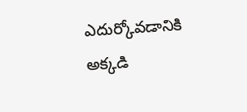ఎదుర్కోవడానికి అక్కడి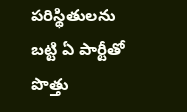పరిస్థితులను బట్టి ఏ పార్టీతో పొత్తు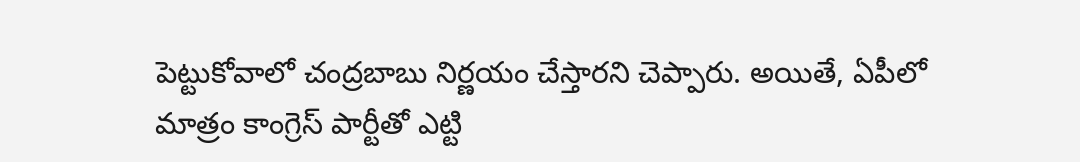పెట్టుకోవాలో చంద్రబాబు నిర్ణయం చేస్తారని చెప్పారు. అయితే, ఏపీలో మాత్రం కాంగ్రెస్ పార్టీతో ఎట్టి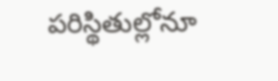పరిస్థితుల్లోనూ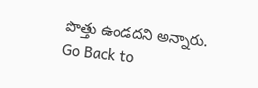పొత్తు ఉండదని అన్నారు.
Go Back to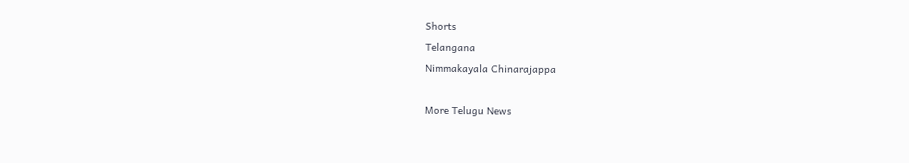Shorts
Telangana
Nimmakayala Chinarajappa

More Telugu News